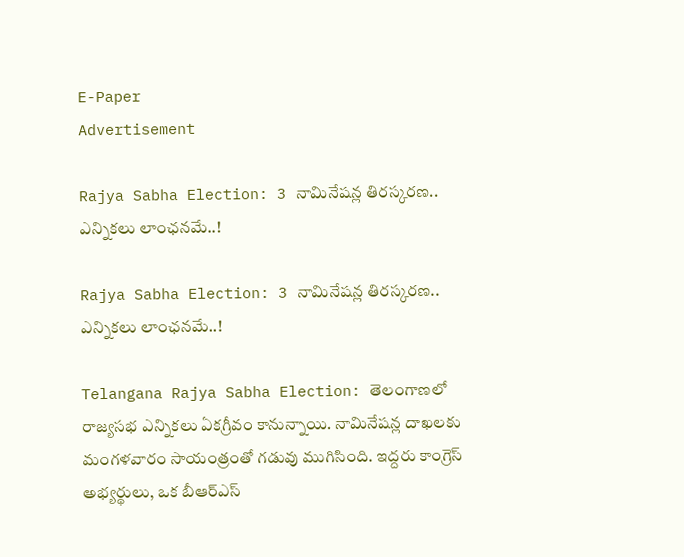E-Paper
Advertisement

Rajya Sabha Election: 3 నామినేషన్ల తిరస్కరణ.. ఎన్నికలు లాంఛనమే..!

Rajya Sabha Election: 3 నామినేషన్ల తిరస్కరణ.. ఎన్నికలు లాంఛనమే..!

Telangana Rajya Sabha Election: తెలంగాణలో రాజ్యసభ ఎన్నికలు ఏకగ్రీవం కానున్నాయి. నామినేషన్ల దాఖలకు మంగళవారం సాయంత్రంతో గడువు ముగిసింది. ఇద్దరు కాంగ్రెస్ అభ్యర్థులు, ఒక బీఆర్ఎస్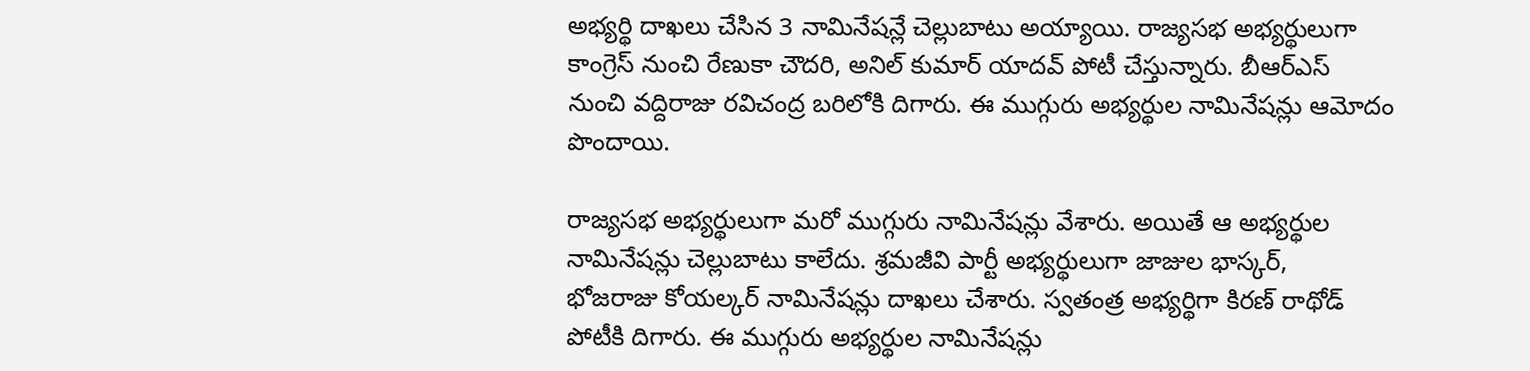అభ్యర్థి దాఖలు చేసిన 3 నామినేషన్లే చెల్లుబాటు అయ్యాయి. రాజ్యసభ అభ్యర్థులుగా కాంగ్రెస్ నుంచి రేణుకా చౌదరి, అనిల్ కుమార్ యాదవ్ పోటీ చేస్తున్నారు. బీఆర్ఎస్ నుంచి వద్దిరాజు రవిచంద్ర బరిలోకి దిగారు. ఈ ముగ్గురు అభ్యర్థుల నామినేషన్లు ఆమోదం పొందాయి.

రాజ్యసభ అభ్యర్థులుగా మరో ముగ్గురు నామినేషన్లు వేశారు. అయితే ఆ అభ్యర్థుల నామినేషన్లు చెల్లుబాటు కాలేదు. శ్రమజీవి పార్టీ అభ్యర్థులుగా జాజుల భాస్కర్‌,
భోజరాజు కోయల్కర్‌ నామినేషన్లు దాఖలు చేశారు. స్వతంత్ర అభ్యర్థిగా కిరణ్‌ రాథోడ్‌ పోటీకి దిగారు. ఈ ముగ్గురు అభ్యర్థుల నామినేషన్లు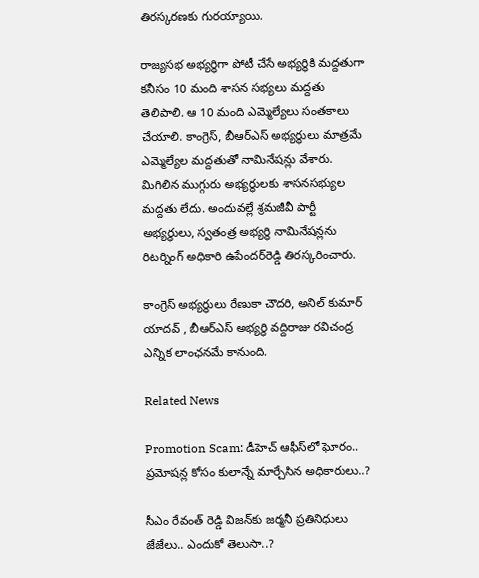తిరస్కరణకు గురయ్యాయి.

రాజ్యసభ అభ్యర్థిగా పోటీ చేసే అభ్యర్థికి మద్దతుగా కనీసం 10 మంది శాసన సభ్యలు మద్దతు తెలిపాలి. ఆ 10 మంది ఎమ్మెల్యేలు సంతకాలు చేయాలి. కాంగ్రెస్‌, బీఆర్ఎస్ అభ్యర్థులు మాత్రమే ఎమ్మెల్యేల మద్దతుతో నామినేషన్లు వేశారు. మిగిలిన ముగ్గురు అభ్యర్థులకు శాసనసభ్యుల మద్దతు లేదు. అందువల్లే శ్రమజీవీ పార్టీ అభ్యర్థులు, స్వతంత్ర అభ్యర్థి నామినేషన్లను రిటర్నింగ్‌ అధికారి ఉపేందర్‌రెడ్డి తిరస్కరించారు.

కాంగ్రెస్ అభ్యర్థులు రేణుకా చౌదరి, అనిల్ కుమార్ యాదవ్ , బీఆర్ఎస్ అభ్యర్థి వద్దిరాజు రవిచంద్ర ఎన్నిక లాంఛనమే కానుంది.

Related News

Promotion Scam: డీహెచ్ ఆఫీస్‌లో ఘోరం.. ప్రమోషన్ల కోసం కులాన్నే మార్చేసిన అధికారులు..?

సీఎం రేవంత్ రెడ్డి విజన్‌కు జర్మనీ ప్రతినిధులు జేజేలు.. ఎందుకో తెలుసా..?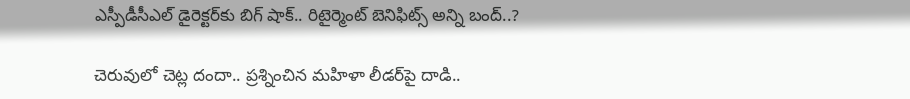ఎస్పీడీసీఎల్ డైరెక్టర్‌కు బిగ్ షాక్.. రిటైర్మెంట్ బెనిఫిట్స్ అన్ని బంద్..?

చెరువులో చెట్ల దందా.. ప్రశ్నించిన మహిళా లీడర్‌పై దాడి..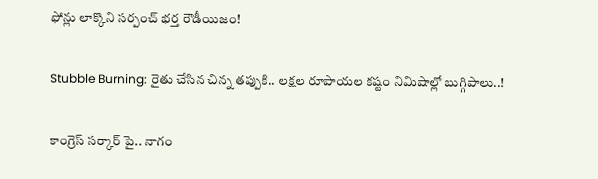ఫోన్లు లాక్కొని సర్పంచ్ భర్త రౌడీయిజం!

Stubble Burning: రైతు చేసిన చిన్న తప్పుకి.. లక్షల రూపాయల కష్టం నిమిషాల్లో బుగ్గిపాలు..!

కాంగ్రెస్ సర్కార్‌ పై.. నాగం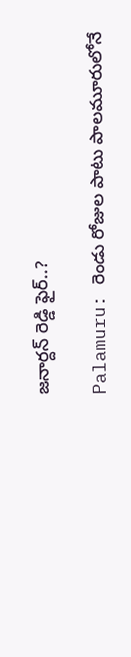జనార్దన్ రెడ్డి ఫైర్..?

Palamuru: రెండు రోజుల పాటు పాలమూరులోనే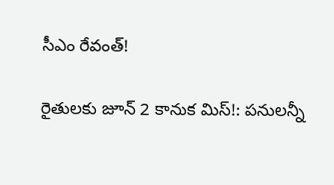సీఎం రేవంత్!

రైతులకు జూన్ 2 కానుక మిస్!: పనులన్నీ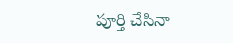పూర్తి చేసినా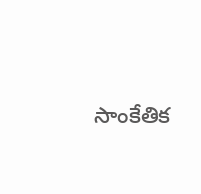సాంకేతిక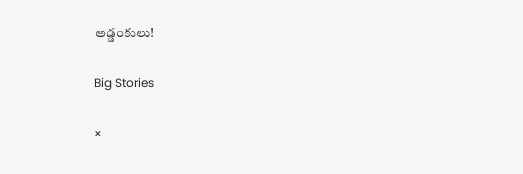అడ్డంకులు!

Big Stories

×